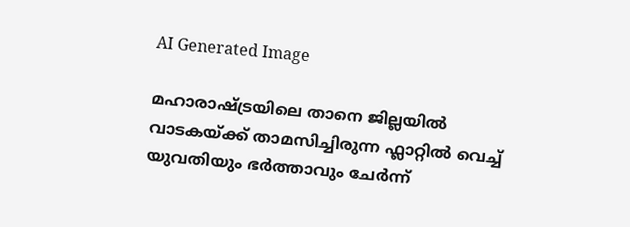AI Generated Image

മഹാരാഷ്ട്രയിലെ താനെ ജില്ലയിൽ വാടകയ്ക്ക് താമസിച്ചിരുന്ന ഫ്ലാറ്റിൽ വെച്ച് യുവതിയും ഭർത്താവും ചേർന്ന്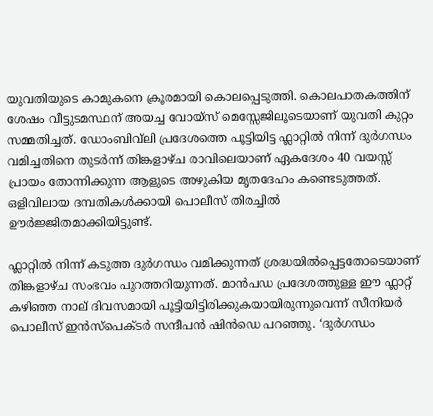യുവതിയുടെ കാമുകനെ ക്രൂരമായി കൊലപ്പെടുത്തി. കൊലപാതകത്തിന് ശേഷം വീട്ടുടമസ്ഥന് അയച്ച വോയ്‌സ് മെസ്സേജിലൂടെയാണ് യുവതി കുറ്റം സമ്മതിച്ചത്. ഡോംബിവ്‌ലി പ്രദേശത്തെ പൂട്ടിയിട്ട ഫ്ലാറ്റിൽ നിന്ന് ദുർഗന്ധം വമിച്ചതിനെ തുടർന്ന് തിങ്കളാഴ്ച രാവിലെയാണ് ഏകദേശം 40 വയസ്സ് പ്രായം തോന്നിക്കുന്ന ആളുടെ അഴുകിയ മൃതദേഹം കണ്ടെടുത്തത്. ഒളിവിലായ ദമ്പതികൾക്കായി പൊലീസ് തിരച്ചിൽ ഊർജ്ജിതമാക്കിയിട്ടുണ്ട്.

ഫ്ലാറ്റിൽ നിന്ന് കടുത്ത ദുർഗന്ധം വമിക്കുന്നത് ശ്രദ്ധയിൽപ്പെട്ടതോടെയാണ് തിങ്കളാഴ്ച സംഭവം പുറത്തറിയുന്നത്. മാൻപഡ പ്രദേശത്തുള്ള ഈ ഫ്ലാറ്റ് കഴിഞ്ഞ നാല് ദിവസമായി പൂട്ടിയിട്ടിരിക്കുകയായിരുന്നുവെന്ന് സീനിയർ പൊലീസ് ഇൻസ്പെക്ടർ സന്ദീപൻ ഷിൻഡെ പറഞ്ഞു. ‘ദുർഗന്ധം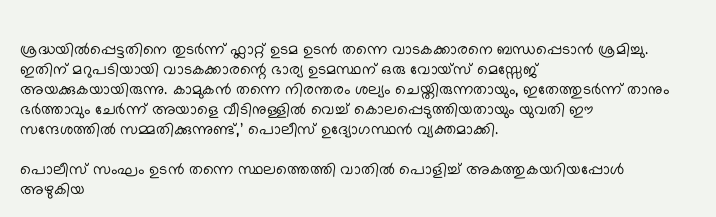ശ്രദ്ധയിൽപ്പെട്ടതിനെ തുടർന്ന് ഫ്ലാറ്റ് ഉടമ ഉടൻ തന്നെ വാടകക്കാരനെ ബന്ധപ്പെടാൻ ശ്രമിച്ചു. ഇതിന് മറുപടിയായി വാടകക്കാരന്റെ ഭാര്യ ഉടമസ്ഥന് ഒരു വോയ്‌സ് മെസ്സേജ് അയക്കുകയായിരുന്നു. കാമുകൻ തന്നെ നിരന്തരം ശല്യം ചെയ്തിരുന്നതായും, ഇതേത്തുടർന്ന് താനും ഭർത്താവും ചേർന്ന് അയാളെ വീടിനുള്ളിൽ വെച്ച് കൊലപ്പെടുത്തിയതായും യുവതി ഈ സന്ദേശത്തിൽ സമ്മതിക്കുന്നുണ്ട്,’ പൊലീസ് ഉദ്യോഗസ്ഥൻ വ്യക്തമാക്കി.

പൊലീസ് സംഘം ഉടൻ തന്നെ സ്ഥലത്തെത്തി വാതിൽ പൊളിച്ച് അകത്തുകയറിയപ്പോൾ അഴുകിയ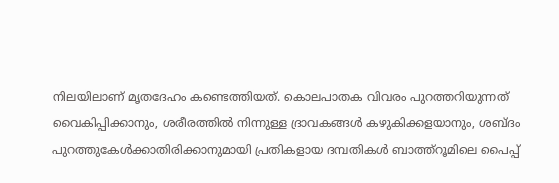നിലയിലാണ് മൃതദേഹം കണ്ടെത്തിയത്. കൊലപാതക വിവരം പുറത്തറിയുന്നത് വൈകിപ്പിക്കാനും, ശരീരത്തിൽ നിന്നുള്ള ദ്രാവകങ്ങൾ കഴുകിക്കളയാനും, ശബ്ദം പുറത്തുകേൾക്കാതിരിക്കാനുമായി പ്രതികളായ ദമ്പതികൾ ബാത്ത്റൂമിലെ പൈപ്പ്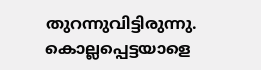തുറന്നുവിട്ടിരുന്നു. കൊല്ലപ്പെട്ടയാളെ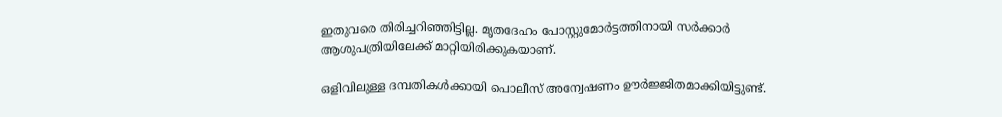ഇതുവരെ തിരിച്ചറിഞ്ഞിട്ടില്ല. മൃതദേഹം പോസ്റ്റുമോർട്ടത്തിനായി സർക്കാർ ആശുപത്രിയിലേക്ക് മാറ്റിയിരിക്കുകയാണ്.

ഒളിവിലുള്ള ദമ്പതികള്‍ക്കായി പൊലീസ് അന്വേഷണം ഊര്‍ജ്ജിതമാക്കിയിട്ടുണ്ട്.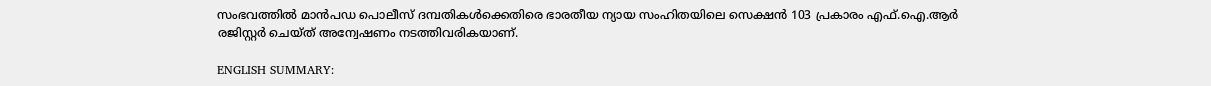സംഭവത്തിൽ മാൻപഡ പൊലീസ് ദമ്പതികൾക്കെതിരെ ഭാരതീയ ന്യായ സംഹിതയിലെ സെക്ഷൻ 103 പ്രകാരം എഫ്.ഐ.ആർ രജിസ്റ്റർ ചെയ്ത് അന്വേഷണം നടത്തിവരികയാണ്.

ENGLISH SUMMARY: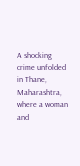A shocking crime unfolded in Thane, Maharashtra, where a woman and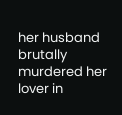her husband brutally murdered her lover in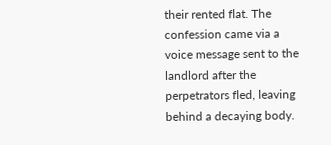their rented flat. The confession came via a voice message sent to the landlord after the perpetrators fled, leaving behind a decaying body.